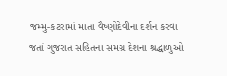જમ્મુ-કટરામાં માતા વૈષ્ણોદેવીના દર્શન કરવા જતાં ગુજરાત સહિતના સમગ્ર દેશના શ્રદ્ધાળુઓ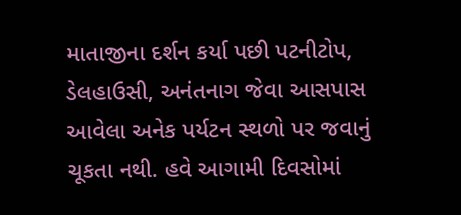માતાજીના દર્શન કર્યા પછી પટનીટોપ, ડેલહાઉસી, અનંતનાગ જેવા આસપાસ આવેલા અનેક પર્યટન સ્થળો પર જવાનું ચૂકતા નથી. હવે આગામી દિવસોમાં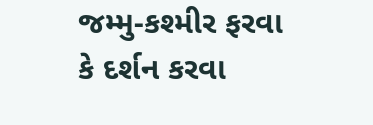જમ્મુ-કશ્મીર ફરવા કે દર્શન કરવા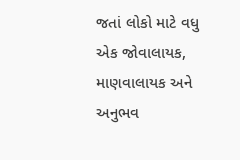જતાં લોકો માટે વધુ એક જોવાલાયક, માણવાલાયક અને અનુભવ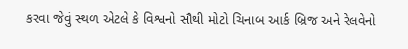કરવા જેવું સ્થળ એટલે કે વિશ્વનો સૌથી મોટો ચિનાબ આર્ક બ્રિજ અને રેલવેનો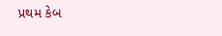પ્રથમ કેબ